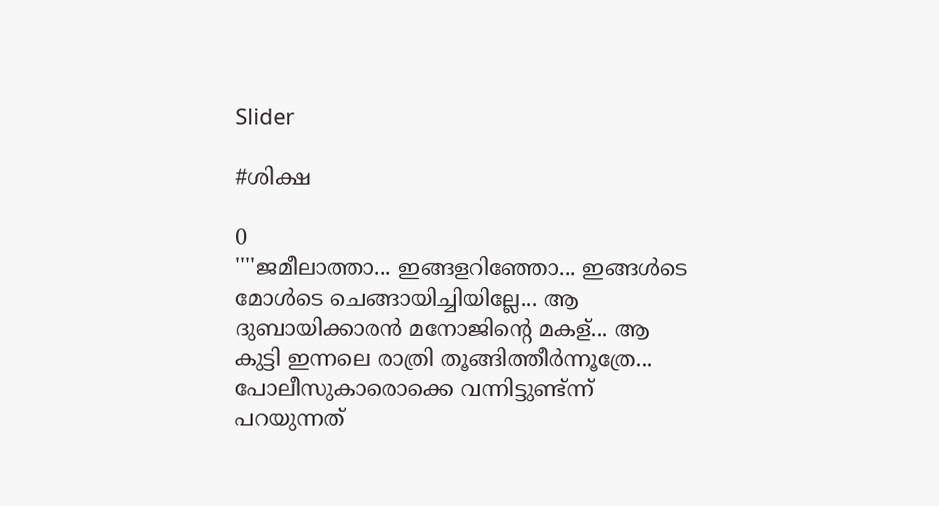Slider

#ശിക്ഷ

0
''''ജമീലാത്താ... ഇങ്ങളറിഞ്ഞോ... ഇങ്ങൾടെ മോൾടെ ചെങ്ങായിച്ചിയില്ലേ... ആ ദുബായിക്കാരൻ മനോജിന്റെ മകള്... ആ കുട്ടി ഇന്നലെ രാത്രി തൂങ്ങിത്തീർന്നൂത്രേ... പോലീസുകാരൊക്കെ വന്നിട്ടുണ്ട്ന്ന് പറയുന്നത്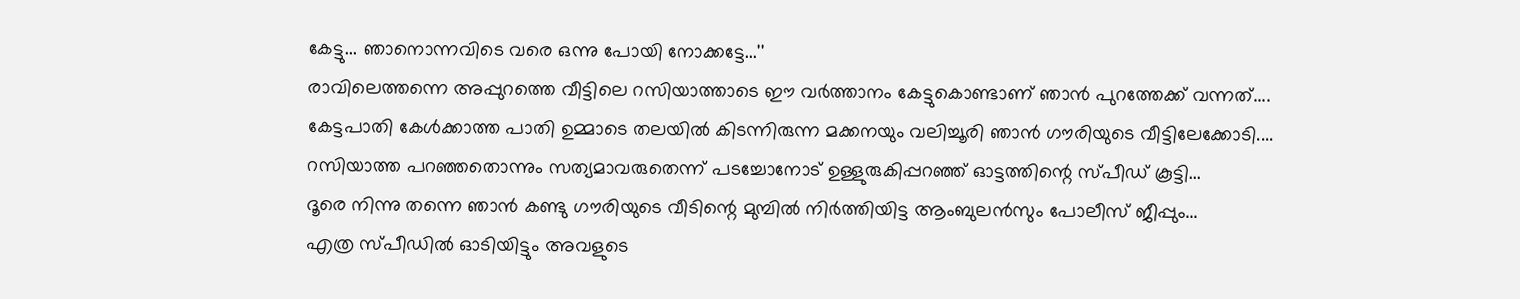കേട്ടു... ഞാനൊന്നവിടെ വരെ ഒന്നു പോയി നോക്കട്ടേ...''
രാവിലെത്തന്നെ അപ്പുറത്തെ വീട്ടിലെ റസിയാത്താടെ ഈ വർത്താനം കേട്ടുകൊണ്ടാണ് ഞാൻ പുറത്തേക്ക് വന്നത്....
കേട്ടപാതി കേൾക്കാത്ത പാതി ഉമ്മാടെ തലയിൽ കിടന്നിരുന്ന മക്കനയും വലിച്ചൂരി ഞാൻ ഗൗരിയുടെ വീട്ടിലേക്കോടി....
റസിയാത്ത പറഞ്ഞതൊന്നും സത്യമാവരുതെന്ന് പടച്ചോനോട് ഉള്ളുരുകിപ്പറഞ്ഞ് ഓട്ടത്തിന്റെ സ്പീഡ് കൂട്ടി...
ദൂരെ നിന്നു തന്നെ ഞാൻ കണ്ടു ഗൗരിയുടെ വീടിന്റെ മുമ്പിൽ നിർത്തിയിട്ട ആംബുലൻസും പോലീസ് ജീപ്പും...
എത്ര സ്പീഡിൽ ഓടിയിട്ടും അവളുടെ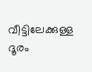വീട്ടിലേക്കുള്ള ദൂരം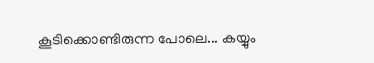കൂടിക്കൊണ്ടിരുന്ന പോലെ... കയ്യും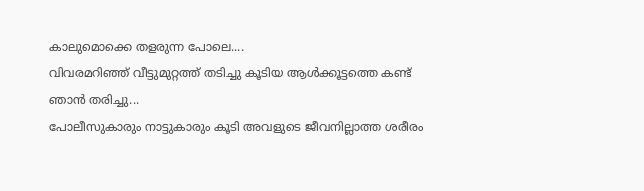കാലുമൊക്കെ തളരുന്ന പോലെ....
വിവരമറിഞ്ഞ് വീട്ടുമുറ്റത്ത് തടിച്ചു കൂടിയ ആൾക്കൂട്ടത്തെ കണ്ട് ഞാൻ തരിച്ചു...
പോലീസുകാരും നാട്ടുകാരും കൂടി അവളുടെ ജീവനില്ലാത്ത ശരീരം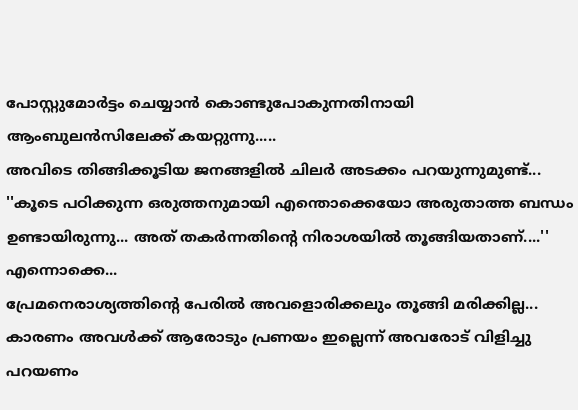പോസ്റ്റുമോർട്ടം ചെയ്യാൻ കൊണ്ടുപോകുന്നതിനായി ആംബുലൻസിലേക്ക് കയറ്റുന്നു.....
അവിടെ തിങ്ങിക്കൂടിയ ജനങ്ങളിൽ ചിലർ അടക്കം പറയുന്നുമുണ്ട്...
''കൂടെ പഠിക്കുന്ന ഒരുത്തനുമായി എന്തൊക്കെയോ അരുതാത്ത ബന്ധം ഉണ്ടായിരുന്നു... അത് തകർന്നതിന്റെ നിരാശയിൽ തൂങ്ങിയതാണ്....'' എന്നൊക്കെ...
പ്രേമനെരാശ്യത്തിന്റെ പേരിൽ അവളൊരിക്കലും തൂങ്ങി മരിക്കില്ല... കാരണം അവൾക്ക് ആരോടും പ്രണയം ഇല്ലെന്ന് അവരോട് വിളിച്ചു പറയണം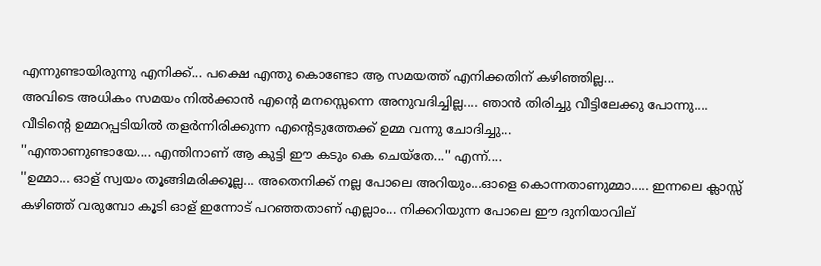എന്നുണ്ടായിരുന്നു എനിക്ക്... പക്ഷെ എന്തു കൊണ്ടോ ആ സമയത്ത് എനിക്കതിന് കഴിഞ്ഞില്ല...
അവിടെ അധികം സമയം നിൽക്കാൻ എന്റെ മനസ്സെന്നെ അനുവദിച്ചില്ല.... ഞാൻ തിരിച്ചു വീട്ടിലേക്കു പോന്നു....
വീടിന്റെ ഉമ്മറപ്പടിയിൽ തളർന്നിരിക്കുന്ന എന്റെടുത്തേക്ക് ഉമ്മ വന്നു ചോദിച്ചു...
''എന്താണുണ്ടായേ.... എന്തിനാണ് ആ കുട്ടി ഈ കടും കെ ചെയ്തേ...'' എന്ന്....
''ഉമ്മാ... ഓള് സ്വയം തൂങ്ങിമരിക്കൂല്ല... അതെനിക്ക് നല്ല പോലെ അറിയും...ഓളെ കൊന്നതാണുമ്മാ..... ഇന്നലെ ക്ലാസ്സ് കഴിഞ്ഞ് വരുമ്പോ കൂടി ഓള് ഇന്നോട് പറഞ്ഞതാണ് എല്ലാം... നിക്കറിയുന്ന പോലെ ഈ ദുനിയാവില്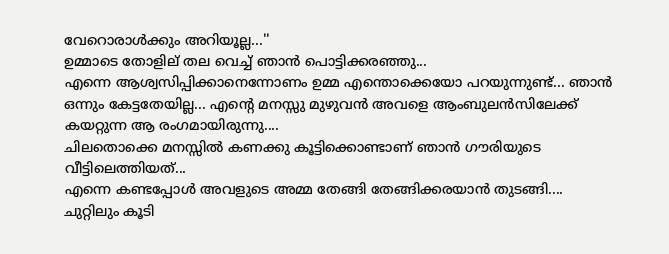വേറൊരാൾക്കും അറിയൂല്ല...''
ഉമ്മാടെ തോളില് തല വെച്ച് ഞാൻ പൊട്ടിക്കരഞ്ഞു...
എന്നെ ആശ്വസിപ്പിക്കാനെന്നോണം ഉമ്മ എന്തൊക്കെയോ പറയുന്നുണ്ട്... ഞാൻ ഒന്നും കേട്ടതേയില്ല... എന്റെ മനസ്സു മുഴുവൻ അവളെ ആംബുലൻസിലേക്ക് കയറ്റുന്ന ആ രംഗമായിരുന്നു....
ചിലതൊക്കെ മനസ്സിൽ കണക്കു കൂട്ടിക്കൊണ്ടാണ് ഞാൻ ഗൗരിയുടെ വീട്ടിലെത്തിയത്...
എന്നെ കണ്ടപ്പോൾ അവളുടെ അമ്മ തേങ്ങി തേങ്ങിക്കരയാൻ തുടങ്ങി....
ചുറ്റിലും കൂടി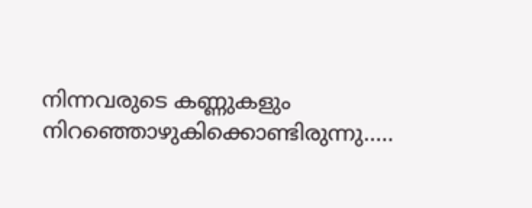നിന്നവരുടെ കണ്ണുകളും നിറഞ്ഞൊഴുകിക്കൊണ്ടിരുന്നു.....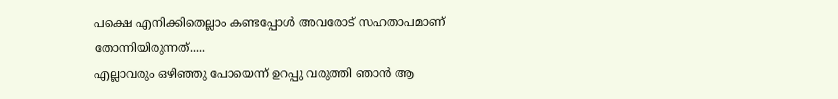പക്ഷെ എനിക്കിതെല്ലാം കണ്ടപ്പോൾ അവരോട് സഹതാപമാണ് തോന്നിയിരുന്നത്.....
എല്ലാവരും ഒഴിഞ്ഞു പോയെന്ന് ഉറപ്പു വരുത്തി ഞാൻ ആ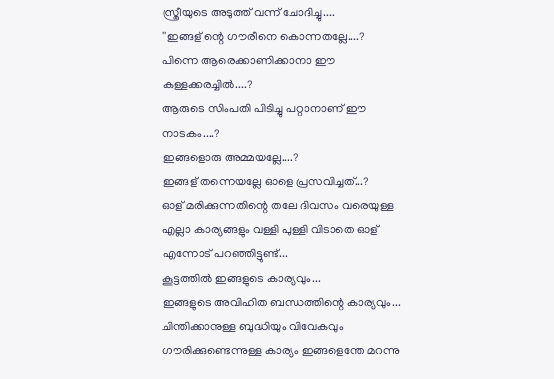സ്ത്രീയുടെ അടുത്ത് വന്ന് ചോദിച്ചു....
''ഇങ്ങള് ന്റെ ഗൗരീനെ കൊന്നതല്ലേ....?
പിന്നെ ആരെക്കാണിക്കാനാ ഈ കള്ളക്കരച്ചിൽ....?
ആരുടെ സിംപതി പിടിച്ചു പറ്റാനാണ് ഈ നാടകം....?
ഇങ്ങളൊരു അമ്മയല്ലേ....?
ഇങ്ങള് തന്നെയല്ലേ ഓളെ പ്രസവിച്ചത്...?
ഓള് മരിക്കുന്നതിന്റെ തലേ ദിവസം വരെയുള്ള എല്ലാ കാര്യങ്ങളും വള്ളി പുള്ളി വിടാതെ ഓള് എന്നോട് പറഞ്ഞിട്ടുണ്ട്...
കൂട്ടത്തിൽ ഇങ്ങളുടെ കാര്യവും...
ഇങ്ങളുടെ അവിഹിത ബന്ധത്തിന്റെ കാര്യവും...
ചിന്തിക്കാനുള്ള ബുദ്ധിയും വിവേകവും ഗൗരിക്കുണ്ടെന്നുള്ള കാര്യം ഇങ്ങളെന്തേ മറന്നു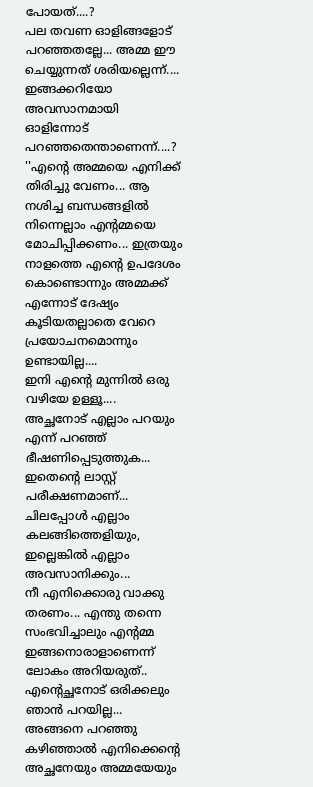പോയത്....?
പല തവണ ഓളിങ്ങളോട് പറഞ്ഞതല്ലേ... അമ്മ ഈ ചെയ്യുന്നത് ശരിയല്ലെന്ന്....
ഇങ്ങക്കറിയോ അവസാനമായി ഓളിന്നോട് പറഞ്ഞതെന്താണെന്ന്....?
''എന്റെ അമ്മയെ എനിക്ക് തിരിച്ചു വേണം... ആ നശിച്ച ബന്ധങ്ങളിൽ നിന്നെല്ലാം എന്റമ്മയെ മോചിപ്പിക്കണം... ഇത്രയും നാളത്തെ എന്റെ ഉപദേശം കൊണ്ടൊന്നും അമ്മക്ക് എന്നോട് ദേഷ്യം കൂടിയതല്ലാതെ വേറെ പ്രയോചനമൊന്നും ഉണ്ടായില്ല....
ഇനി എന്റെ മുന്നിൽ ഒരു വഴിയേ ഉള്ളൂ....
അച്ഛനോട് എല്ലാം പറയും എന്ന് പറഞ്ഞ് ഭീഷണിപ്പെടുത്തുക...
ഇതെന്റെ ലാസ്റ്റ് പരീക്ഷണമാണ്...
ചിലപ്പോൾ എല്ലാം കലങ്ങിത്തെളിയും, ഇല്ലെങ്കിൽ എല്ലാം അവസാനിക്കും...
നീ എനിക്കൊരു വാക്കു തരണം... എന്തു തന്നെ സംഭവിച്ചാലും എന്റമ്മ ഇങ്ങനൊരാളാണെന്ന് ലോകം അറിയരുത്‌..
എന്റെച്ഛനോട് ഒരിക്കലും ഞാൻ പറയില്ല...
അങ്ങനെ പറഞ്ഞു കഴിഞ്ഞാൽ എനിക്കെന്റെ അച്ഛനേയും അമ്മയേയും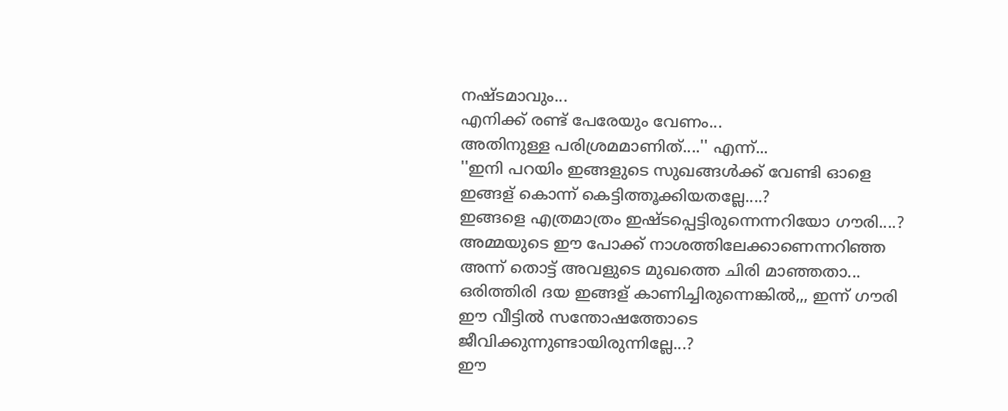നഷ്ടമാവും...
എനിക്ക് രണ്ട് പേരേയും വേണം...
അതിനുള്ള പരിശ്രമമാണിത്....'' എന്ന്...
''ഇനി പറയിം ഇങ്ങളുടെ സുഖങ്ങൾക്ക് വേണ്ടി ഓളെ ഇങ്ങള് കൊന്ന് കെട്ടിത്തൂക്കിയതല്ലേ....?
ഇങ്ങളെ എത്രമാത്രം ഇഷ്ടപ്പെട്ടിരുന്നെന്നറിയോ ഗൗരി....?
അമ്മയുടെ ഈ പോക്ക് നാശത്തിലേക്കാണെന്നറിഞ്ഞ അന്ന് തൊട്ട് അവളുടെ മുഖത്തെ ചിരി മാഞ്ഞതാ...
ഒരിത്തിരി ദയ ഇങ്ങള് കാണിച്ചിരുന്നെങ്കിൽ,,, ഇന്ന് ഗൗരി ഈ വീട്ടിൽ സന്തോഷത്തോടെ ജീവിക്കുന്നുണ്ടായിരുന്നില്ലേ...?
ഈ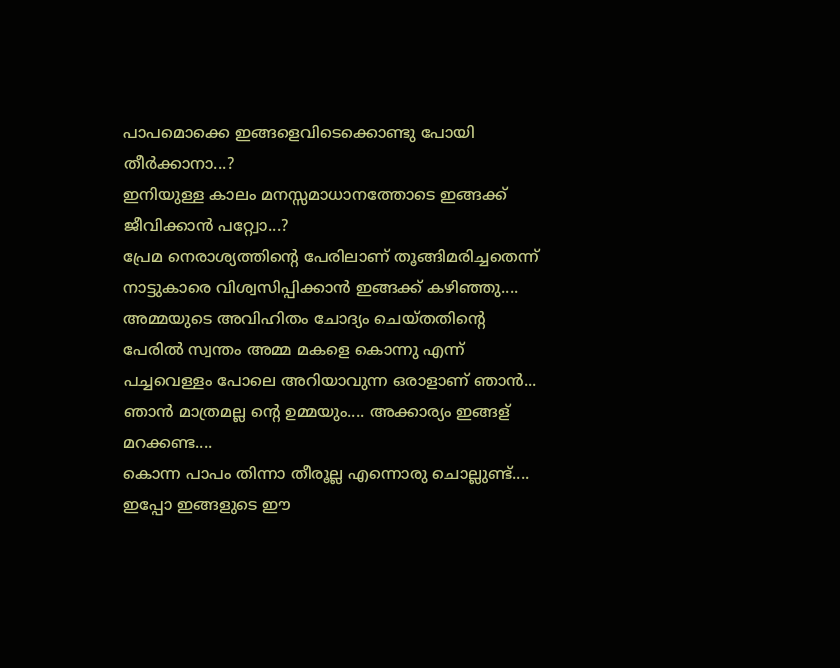പാപമൊക്കെ ഇങ്ങളെവിടെക്കൊണ്ടു പോയി തീർക്കാനാ...?
ഇനിയുള്ള കാലം മനസ്സമാധാനത്തോടെ ഇങ്ങക്ക് ജീവിക്കാൻ പറ്റ്വോ...?
പ്രേമ നെരാശ്യത്തിന്റെ പേരിലാണ് തൂങ്ങിമരിച്ചതെന്ന് നാട്ടുകാരെ വിശ്വസിപ്പിക്കാൻ ഇങ്ങക്ക് കഴിഞ്ഞു....
അമ്മയുടെ അവിഹിതം ചോദ്യം ചെയ്തതിന്റെ പേരിൽ സ്വന്തം അമ്മ മകളെ കൊന്നു എന്ന് പച്ചവെള്ളം പോലെ അറിയാവുന്ന ഒരാളാണ് ഞാൻ... ഞാൻ മാത്രമല്ല ന്റെ ഉമ്മയും.... അക്കാര്യം ഇങ്ങള് മറക്കണ്ട....
കൊന്ന പാപം തിന്നാ തീരൂല്ല എന്നൊരു ചൊല്ലുണ്ട്....
ഇപ്പോ ഇങ്ങളുടെ ഈ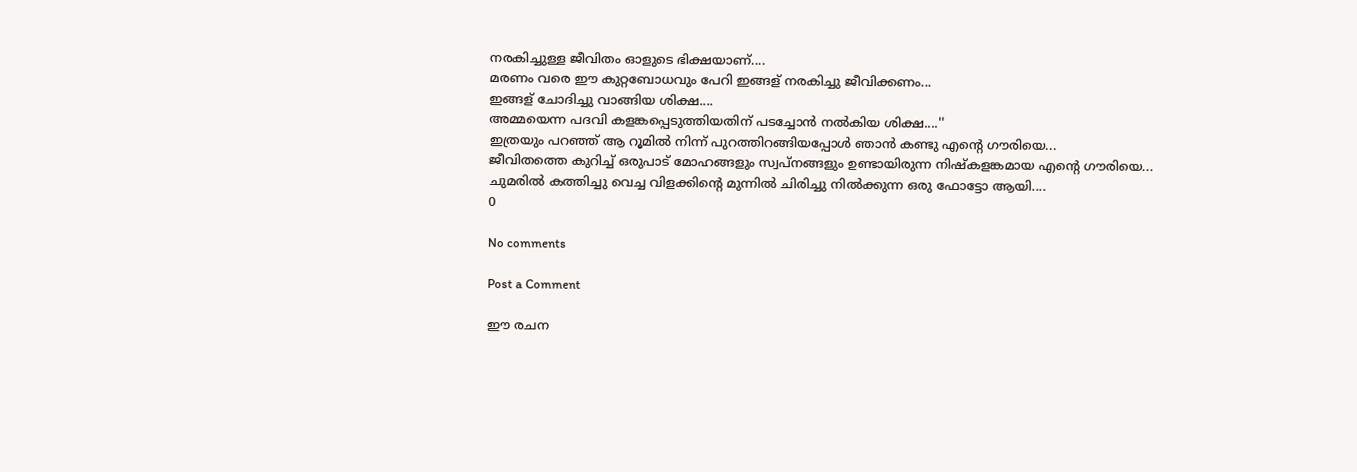നരകിച്ചുള്ള ജീവിതം ഓളുടെ ഭിക്ഷയാണ്....
മരണം വരെ ഈ കുറ്റബോധവും പേറി ഇങ്ങള് നരകിച്ചു ജീവിക്കണം...
ഇങ്ങള് ചോദിച്ചു വാങ്ങിയ ശിക്ഷ....
അമ്മയെന്ന പദവി കളങ്കപ്പെടുത്തിയതിന് പടച്ചോൻ നൽകിയ ശിക്ഷ....''
ഇത്രയും പറഞ്ഞ് ആ റൂമിൽ നിന്ന് പുറത്തിറങ്ങിയപ്പോൾ ഞാൻ കണ്ടു എന്റെ ഗൗരിയെ...
ജീവിതത്തെ കുറിച്ച് ഒരുപാട് മോഹങ്ങളും സ്വപ്നങ്ങളും ഉണ്ടായിരുന്ന നിഷ്കളങ്കമായ എന്റെ ഗൗരിയെ...
ചുമരിൽ കത്തിച്ചു വെച്ച വിളക്കിന്റെ മുന്നിൽ ചിരിച്ചു നിൽക്കുന്ന ഒരു ഫോട്ടോ ആയി....
0

No comments

Post a Comment

ഈ രചന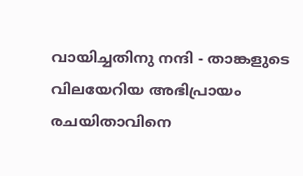വായിച്ചതിനു നന്ദി - താങ്കളുടെ വിലയേറിയ അഭിപ്രായം രചയിതാവിനെ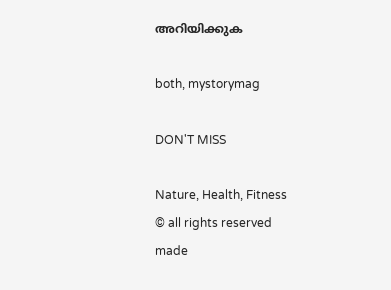അറിയിക്കുക

both, mystorymag

DON'T MISS

Nature, Health, Fitness
© all rights reserved
made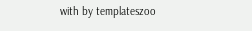with by templateszoo